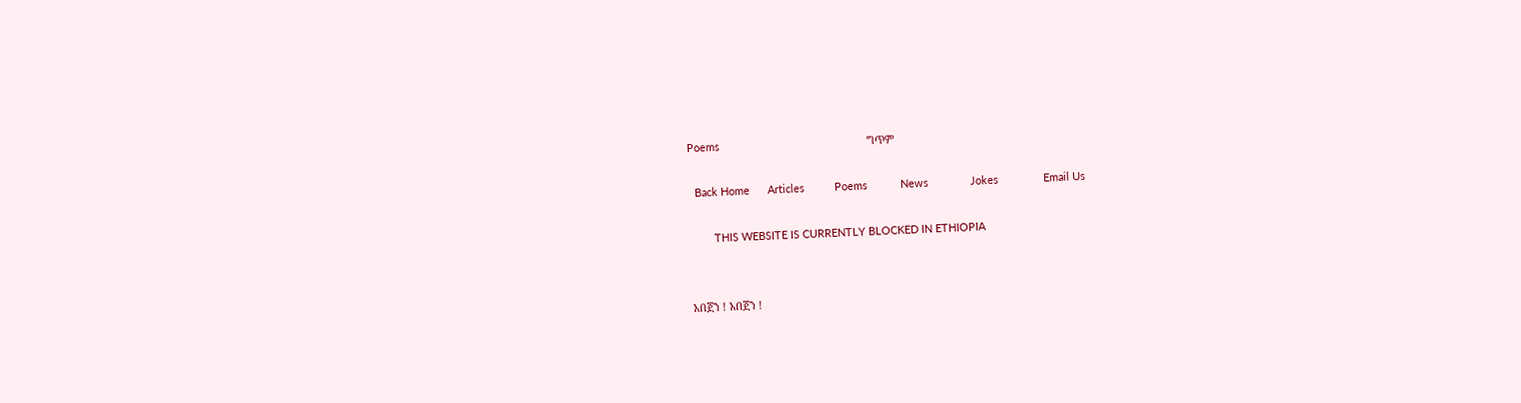Poems                                                 ግጥም

  Back Home      Articles          Poems           News              Jokes               Email Us

        THIS WEBSITE IS CURRENTLY BLOCKED IN ETHIOPIA


አበጀን ! አበጀን !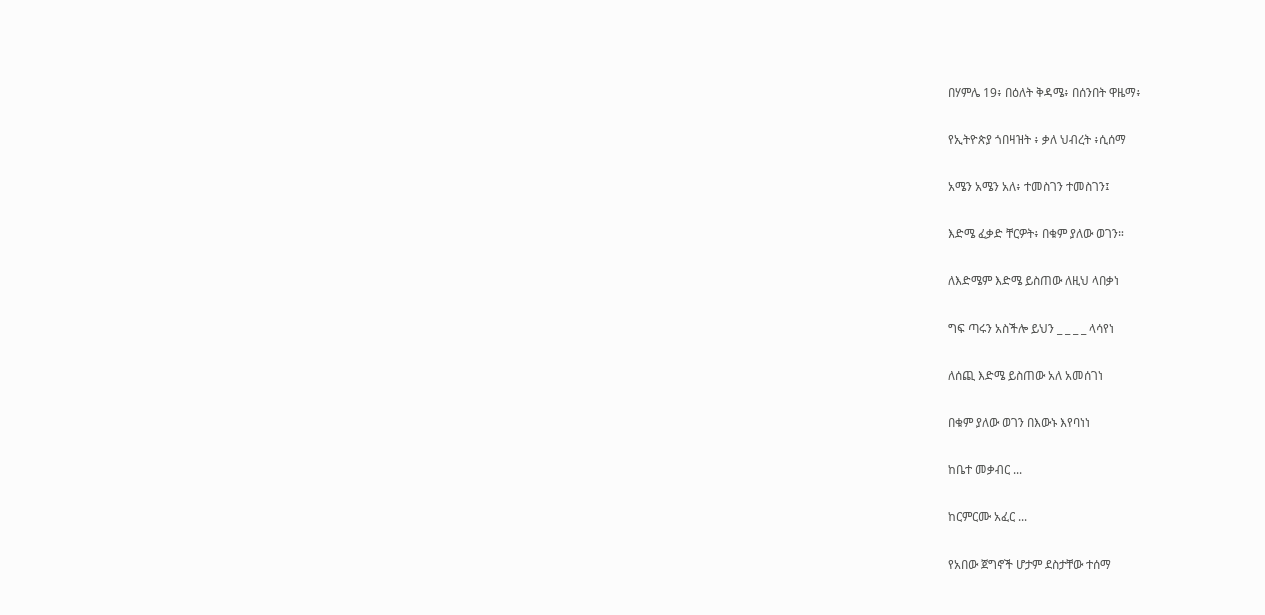በሃምሌ 19፥ በዕለት ቅዳሜ፥ በሰንበት ዋዜማ፥

የኢትዮጵያ ጎበዛዝት ፥ ቃለ ህብረት ፥ሲሰማ

አሜን አሜን አለ፥ ተመስገን ተመስገን፤

እድሜ ፈቃድ ቸርዎት፥ በቁም ያለው ወገን።

ለእድሜም እድሜ ይስጠው ለዚህ ላበቃነ

ግፍ ጣሩን አስችሎ ይህን _ _ _ _ ላሳየነ

ለሰጪ እድሜ ይስጠው አለ አመሰገነ

በቁም ያለው ወገን በእውኑ እየባነነ

ከቤተ መቃብር ...

ከርምርሙ አፈር ...

የአበው ጀግኖች ሆታም ደስታቸው ተሰማ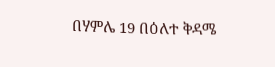በሃምሌ 19 በዕለተ ቅዳሜ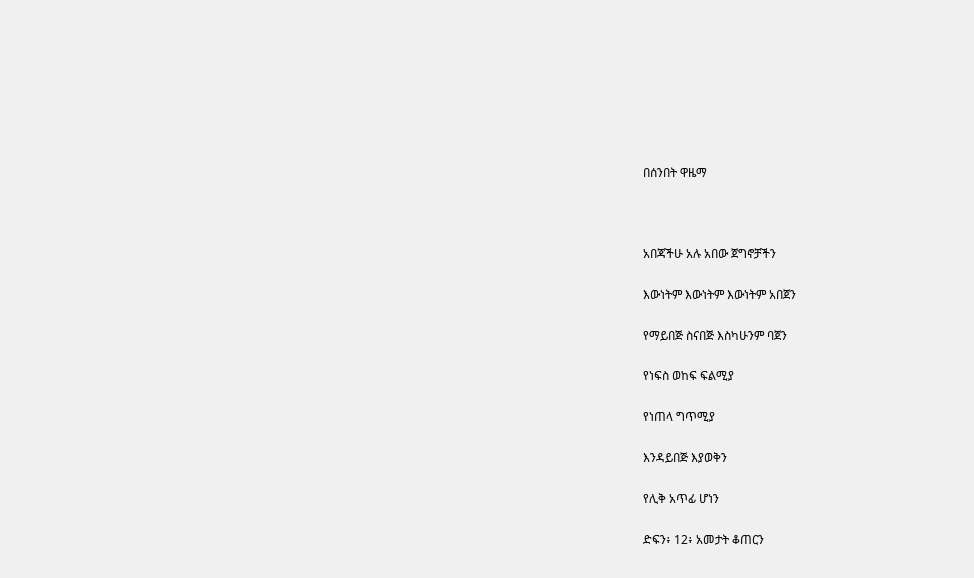በሰንበት ዋዜማ



አበጃችሁ አሉ አበው ጀግኖቻችን

እውነትም እውነትም እውነትም አበጀን

የማይበጅ ስናበጅ እስካሁንም ባጀን

የነፍስ ወከፍ ፍልሚያ

የነጠላ ግጥሚያ

እንዳይበጅ እያወቅን

የሊቅ አጥፊ ሆነን

ድፍን፥ 12፥ አመታት ቆጠርን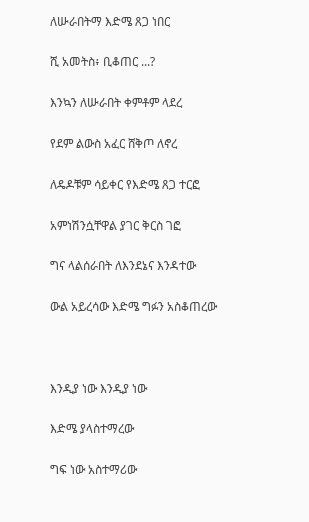ለሡራበትማ እድሜ ጸጋ ነበር

ሺ አመትስ፥ ቢቆጠር ...?

እንኳን ለሡራበት ቀምቶም ላደረ

የደም ልውስ አፈር ሸቅጦ ለኖረ

ለዴዶቹም ሳይቀር የእድሜ ጸጋ ተርፎ

አምነሽንሷቸዋል ያገር ቅርስ ገፎ

ግና ላልሰራበት ለእንደኔና እንዳተው

ውል አይረሳው እድሜ ግፉን አስቆጠረው



እንዲያ ነው እንዲያ ነው

እድሜ ያላስተማረው

ግፍ ነው አስተማሪው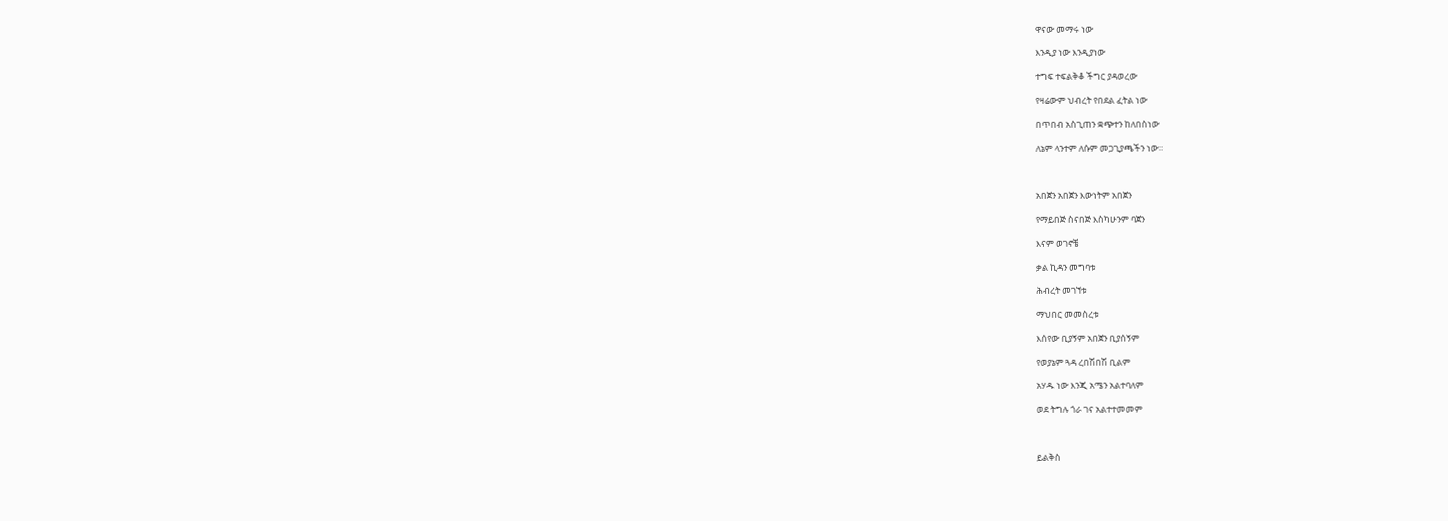ዋናው መማሩ ነው

እንዲያ ነው እንዲያነው

ተግፍ ተፍልቅቆ ችግር ያዳወረው

የዛሬውም ህብረት የበደል ፈትል ነው

በጥበብ አስጊጠን ቋጭተን ከለበስነው

ለኔም ላንተም ለሱም መጋጊያጫችን ነው።



አበጀን አበጀን እውነትም አበጀን

የማይበጅ ስናበጅ እስካሁንም ባጀን

እናም ወገኖቼ

ቃል ኪዳን መግባቱ

ሕብረት መገኘቱ

ማህበር መመስረቱ

እሰየው ቢያኝም አበጀን ቢያሰኝም

የወያኔም ጓዳ ረበሽበሽ ቢልም

አሃዱ ነው እንጂ አሜን አልተባለም

ወደ ትግሉ ጎራ ገና አልተተመመም



ይልቅስ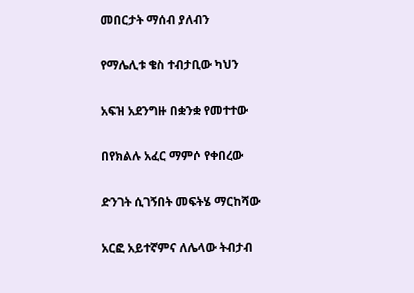መበርታት ማሰብ ያለብን

የማሌሊቱ ቄስ ተብታቢው ካህን

አፍዝ አደንግዙ በቋንቋ የመተተው

በየክልሉ አፈር ማምሶ የቀበረው

ድንገት ሲገኝበት መፍትሄ ማርከሻው

አርፎ አይተኛምና ለሌላው ትብታብ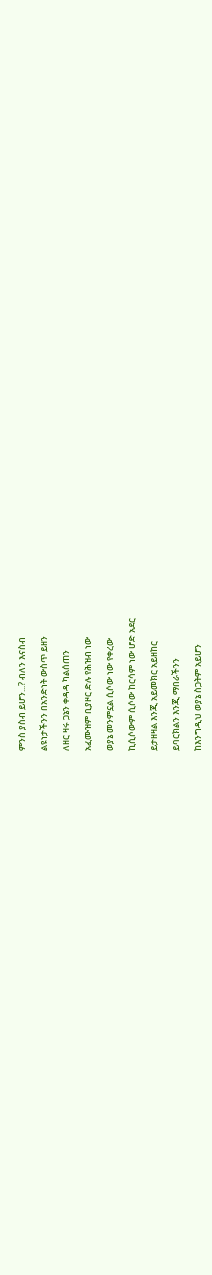ምንስ ያስብ ይሆን...? ብለን እናስብ

ልዩነታችንን በአንድነት ውስጥ ይዘን

ለዘር ዛሩ ጋኔን ቀዳዳ ካልሰጠን

አፈሙዝም ቢያዞር ድሉ የሕዝብ ነው

ወያኔ መንምኗል ሲሶው ነው የቀረው

ኪሲሶውም ሲሶው ከርሳም ነው ሆድ አደር

ይታዘዛል እንጂ አይመክር አይዘከር

ይባርክልን እንጂ ማበራችንን

ከእንግዲህ ወያኔ ስጋትም አይሆን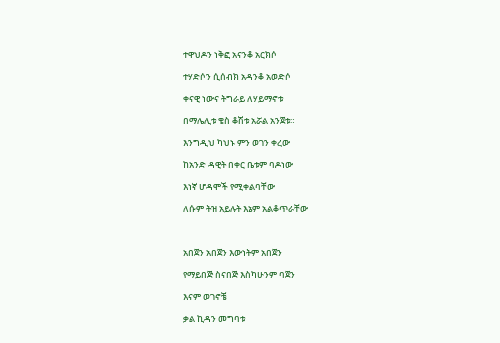ተዋህዶን ነቅፎ አናንቆ አርክሶ

ተሃድሶን ሲሰብክ አዳንቆ አወድሶ

ቀናዊ ነውና ትግራይ ለሃይማኖቱ

በማሌሊቱ ቄስ ቆሽቱ አሯል አንጀቱ።

እንግዲህ ካህኑ ምን ወገን ቀረው

ከአንድ ዳዊት በቀር ቤቱም ባዶነው

እነኛ ሆዳሞች የሚቀልባቸው

ለሱም ትዝ አይሉት እኔም አልቆጥራቸው



አበጀን አበጀን እውነትም አበጀን

የማይበጅ ስናበጅ እስካሁንም ባጀን

እናም ወገኖቼ

ቃል ኪዳን መግባቱ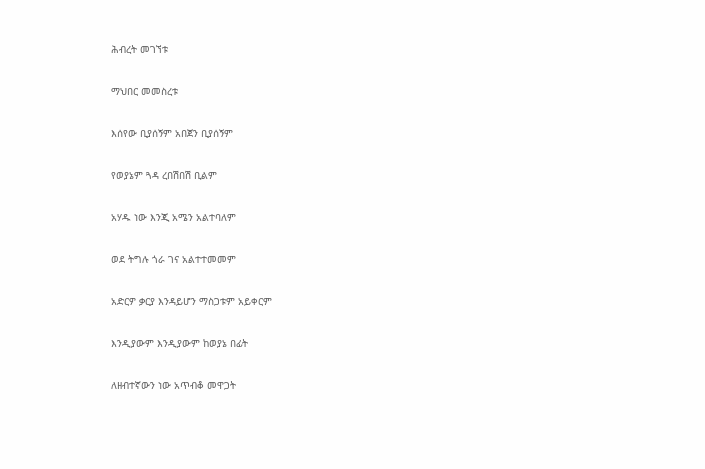ሕብረት መገኘቱ

ማህበር መመስረቱ

እሰየው ቢያሰኝም አበጀን ቢያሰኝም

የወያኔም ጓዳ ረበሽበሽ ቢልም

አሃዱ ነው እንጂ አሜን አልተባለም

ወደ ትግሉ ጎራ ገና አልተተመመም

አድርዎ ቃርያ እንዳይሆን ማስጋቱም አይቀርም

እንዲያውም እንዲያውም ከወያኔ በፊት

ለዘብተኛውን ነው አጥብቆ መዋጋት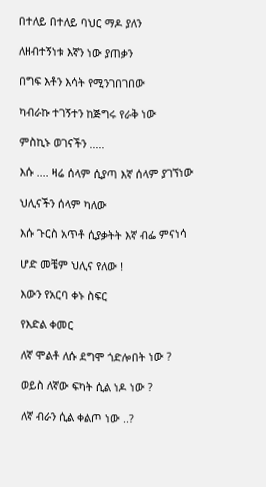በተለይ በተለይ ባህር ማዶ ያለን

ለዘብተኝነቱ እኛን ነው ያጠቃን

በግፍ እቶን እሳት የሚንገበገበው

ካብራኩ ተገኝተን ከጅግሩ የራቅ ነው

ምስኪኑ ወገናችን .....

እሱ .... ዛሬ ሰላም ሲያጣ እኛ ሰላም ያገኘነው

ህሊናችን ሰላም ካለው

እሱ ጉርስ አጥቶ ሲያቃትት እኛ ብፌ ምናነሳ

ሆድ መቼም ህሊና የለው !

እውን የአርባ ቀኑ ስፍር

የእድል ቀመር

ለኛ ሞልቶ ለሱ ደግሞ ጎድሎበት ነው ?

ወይስ ለኛው ፍካት ሲል ነዶ ነው ?

ለኛ ብራን ሲል ቀልጦ ነው ..?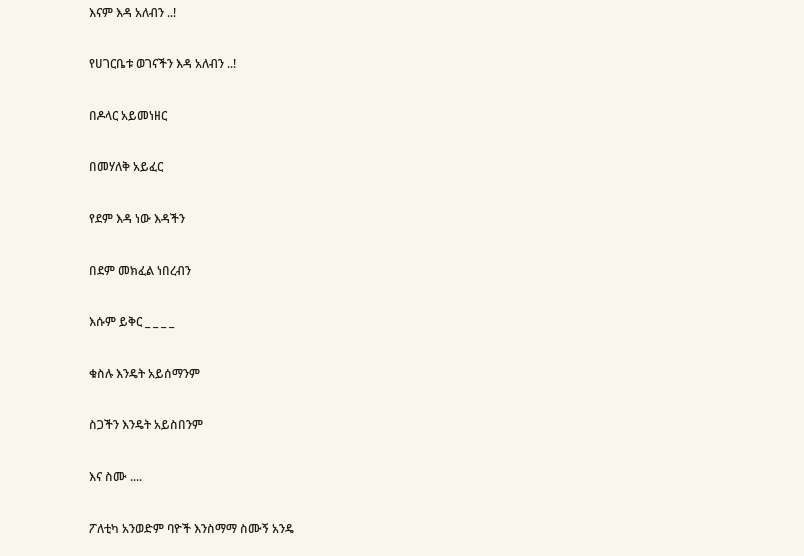እናም እዳ አለብን ..!

የሀገርቤቱ ወገናችን እዳ አለብን ..!

በዶላር አይመነዘር

በመሃለቅ አይፈር

የደም እዳ ነው እዳችን

በደም መክፈል ነበረብን

እሱም ይቅር _ _ _ _

ቁስሉ እንዴት አይሰማንም

ስጋችን እንዴት አይስበንም

እና ስሙ ....

ፖለቲካ አንወድም ባዮች እንስማማ ስሙኝ አንዴ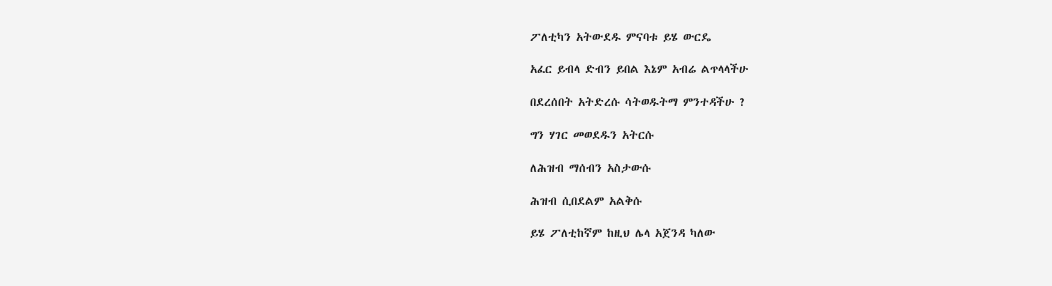ፖለቲካን አትውደዱ ምናባቱ ይሄ ውርዴ

አፈር ይብላ ድብን ይበል እኔም አብሬ ልጥላላችሁ

በደረሰበት አትድረሱ ሳትወዱትማ ምንተዳችሁ ?

ግን ሃገር መወደዱን አትርሱ

ለሕዝብ ማሰብን አስታውሱ

ሕዝብ ሲበደልም አልቅሱ

ይሄ ፖለቲከኛም ከዚህ ሌላ አጀንዳ ካለው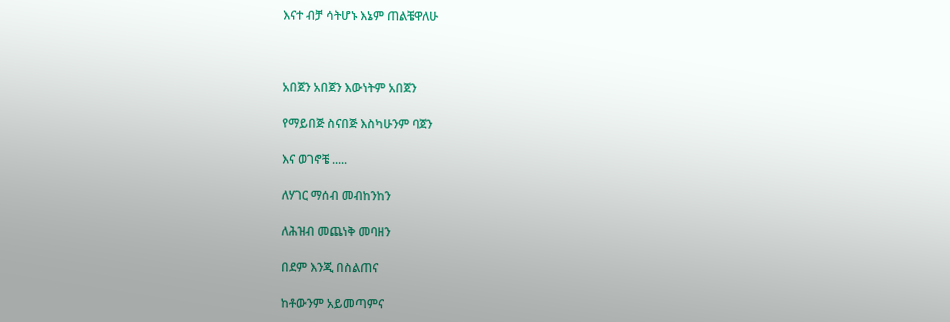እናተ ብቻ ሳትሆኑ እኔም ጠልቼዋለሁ



አበጀን አበጀን እውነትም አበጀን

የማይበጅ ስናበጅ እስካሁንም ባጀን

እና ወገኖቼ .....

ለሃገር ማሰብ መብከንከን

ለሕዝብ መጨነቅ መባዘን

በደም እንጂ በስልጠና

ከቶውንም አይመጣምና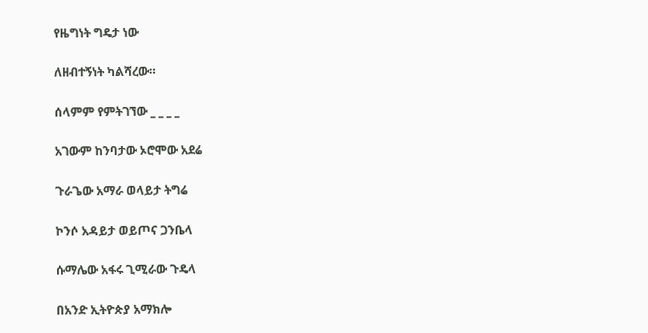የዜግነት ግዴታ ነው

ለዘብተኝነት ካልሻረው።

ሰላምም የምትገኘው _ _ _ _

አገውም ከንባታው ኦሮሞው አደሬ

ጉራጌው አማራ ወላይታ ትግሬ

ኮንሶ አዳይታ ወይጦና ጋንቤላ

ሱማሌው አፋሩ ጊሚራው ጉዴላ

በአንድ ኢትዮጵያ አማክሎ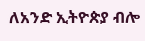ለአንድ ኢትዮጵያ ብሎ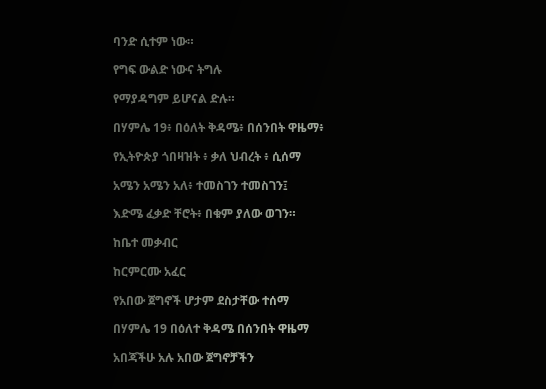ባንድ ሲተም ነው።

የግፍ ውልድ ነውና ትግሉ

የማያዳግም ይሆናል ድሉ።

በሃምሌ 19፥ በዕለት ቅዳሜ፥ በሰንበት ዋዜማ፥

የኢትዮጵያ ጎበዛዝት ፥ ቃለ ህብረት ፥ ሲሰማ

አሜን አሜን አለ፥ ተመስገን ተመስገን፤

እድሜ ፈቃድ ቸሮት፥ በቁም ያለው ወገን።

ከቤተ መቃብር

ከርምርሙ አፈር

የአበው ጀግኖች ሆታም ደስታቸው ተሰማ

በሃምሌ 19 በዕለተ ቅዳሜ በሰንበት ዋዜማ

አበጃችሁ አሉ አበው ጀግኖቻችን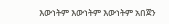እውነትም እውነትም እውነትም አበጀን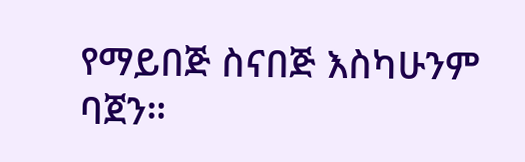የማይበጅ ስናበጅ እስካሁንም ባጀን።